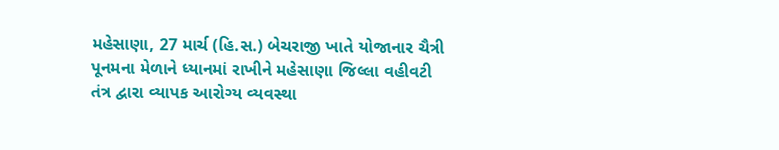મહેસાણા, 27 માર્ચ (હિ.સ.) બેચરાજી ખાતે યોજાનાર ચૈત્રી પૂનમના મેળાને ધ્યાનમાં રાખીને મહેસાણા જિલ્લા વહીવટી તંત્ર દ્વારા વ્યાપક આરોગ્ય વ્યવસ્થા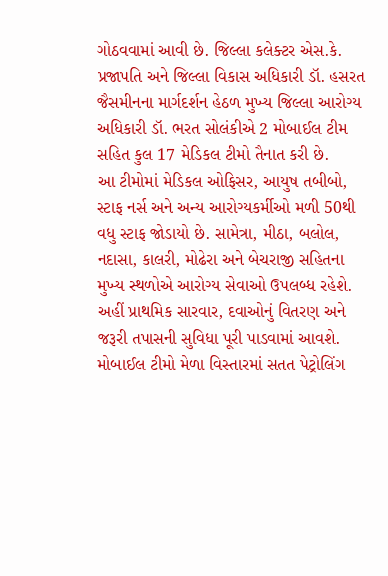ગોઠવવામાં આવી છે. જિલ્લા કલેક્ટર એસ.કે. પ્રજાપતિ અને જિલ્લા વિકાસ અધિકારી ડૉ. હસરત જૈસમીનના માર્ગદર્શન હેઠળ મુખ્ય જિલ્લા આરોગ્ય અધિકારી ડૉ. ભરત સોલંકીએ 2 મોબાઈલ ટીમ સહિત કુલ 17 મેડિકલ ટીમો તૈનાત કરી છે.
આ ટીમોમાં મેડિકલ ઓફિસર, આયુષ તબીબો, સ્ટાફ નર્સ અને અન્ય આરોગ્યકર્મીઓ મળી 50થી વધુ સ્ટાફ જોડાયો છે. સામેત્રા, મીઠા, બલોલ, નદાસા, કાલરી, મોઢેરા અને બેચરાજી સહિતના મુખ્ય સ્થળોએ આરોગ્ય સેવાઓ ઉપલબ્ધ રહેશે. અહીં પ્રાથમિક સારવાર, દવાઓનું વિતરણ અને જરૂરી તપાસની સુવિધા પૂરી પાડવામાં આવશે.
મોબાઈલ ટીમો મેળા વિસ્તારમાં સતત પેટ્રોલિંગ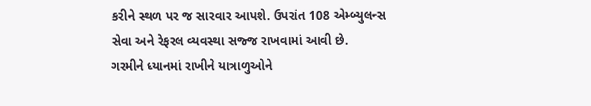કરીને સ્થળ પર જ સારવાર આપશે. ઉપરાંત 108 એમ્બ્યુલન્સ સેવા અને રેફરલ વ્યવસ્થા સજ્જ રાખવામાં આવી છે.
ગરમીને ધ્યાનમાં રાખીને યાત્રાળુઓને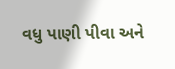વધુ પાણી પીવા અને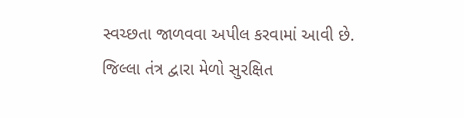સ્વચ્છતા જાળવવા અપીલ કરવામાં આવી છે. જિલ્લા તંત્ર દ્વારા મેળો સુરક્ષિત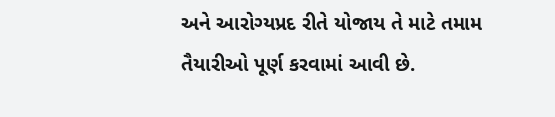અને આરોગ્યપ્રદ રીતે યોજાય તે માટે તમામ તૈયારીઓ પૂર્ણ કરવામાં આવી છે.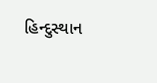હિન્દુસ્થાન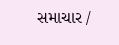સમાચાર /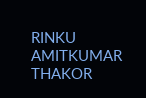RINKU AMITKUMAR THAKOR